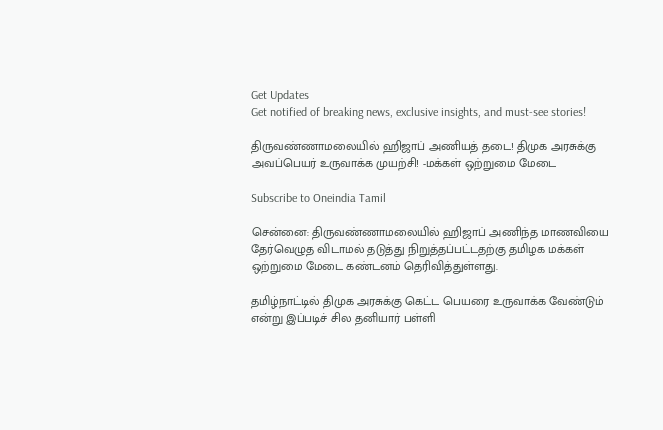Get Updates
Get notified of breaking news, exclusive insights, and must-see stories!

திருவண்ணாமலையில் ஹிஜாப் அணியத் தடை! திமுக அரசுக்கு அவப்பெயர் உருவாக்க முயற்சி! -மக்கள் ஒற்றுமை மேடை

Subscribe to Oneindia Tamil

சென்னை: திருவண்ணாமலையில் ஹிஜாப் அணிந்த மாணவியை தேர்வெழுத விடாமல் தடுத்து நிறுத்தப்பட்டதற்கு தமிழக மக்கள் ஒற்றுமை மேடை கண்டனம் தெரிவித்துள்ளது.

தமிழ்நாட்டில் திமுக அரசுக்கு கெட்ட பெயரை உருவாக்க வேண்டும் என்று இப்படிச் சில தனியார் பள்ளி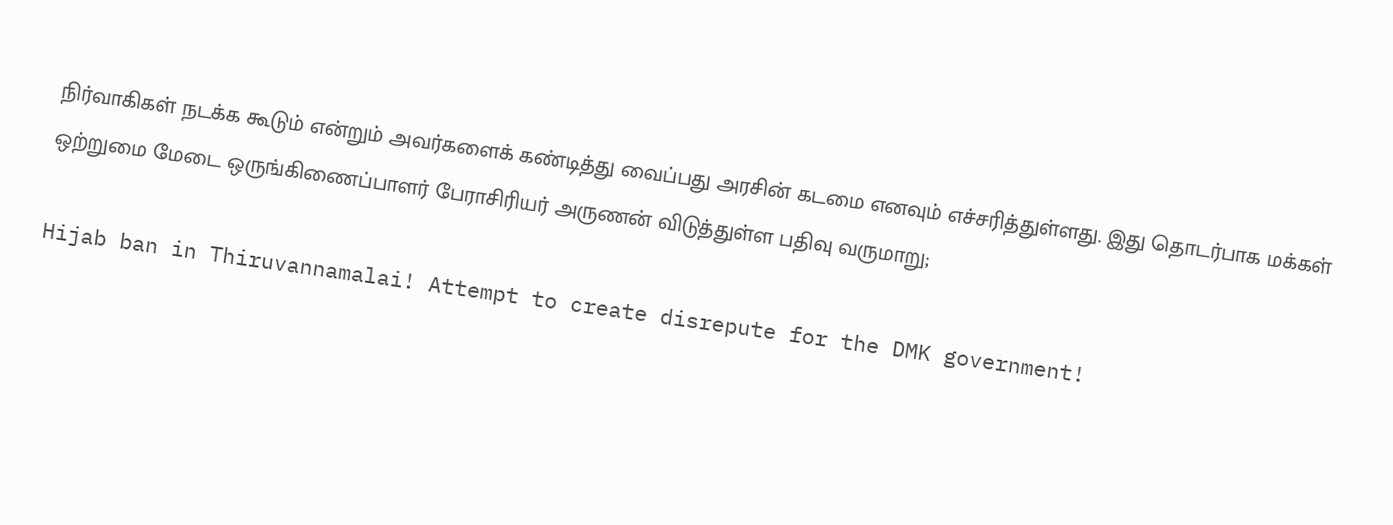நிர்வாகிகள் நடக்க கூடும் என்றும் அவர்களைக் கண்டித்து வைப்பது அரசின் கடமை எனவும் எச்சரித்துள்ளது. இது தொடர்பாக மக்கள் ஒற்றுமை மேடை ஒருங்கிணைப்பாளர் பேராசிரியர் அருணன் விடுத்துள்ள பதிவு வருமாறு;

Hijab ban in Thiruvannamalai! Attempt to create disrepute for the DMK government!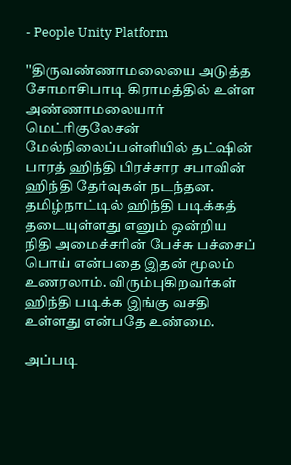- People Unity Platform

''திருவண்ணாமலையை அடுத்த சோமாசிபாடி கிராமத்தில் உள்ள அண்ணாமலையார் மெட்ரிகுலேசன் மேல்நிலைப்பள்ளியில் தட்ஷின் பாரத் ஹிந்தி பிரச்சார சபாவின் ஹிந்தி தேர்வுகள் நடந்தன. தமிழ்நாட்டில் ஹிந்தி படிக்கத் தடையுள்ளது எனும் ஒன்றிய நிதி அமைச்சரின் பேச்சு பச்சைப் பொய் என்பதை இதன் மூலம் உணரலாம். விரும்புகிறவர்கள் ஹிந்தி படிக்க இங்கு வசதி உள்ளது என்பதே உண்மை.

அப்படி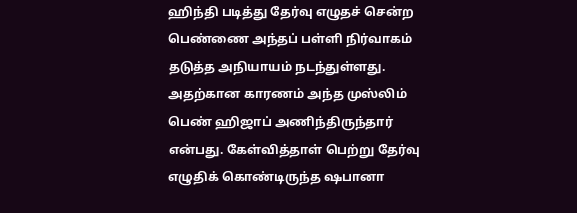ஹிந்தி படித்து தேர்வு எழுதச் சென்ற பெண்ணை அந்தப் பள்ளி நிர்வாகம் தடுத்த அநியாயம் நடந்துள்ளது. அதற்கான காரணம் அந்த முஸ்லிம் பெண் ஹிஜாப் அணிந்திருந்தார் என்பது. கேள்வித்தாள் பெற்று தேர்வு எழுதிக் கொண்டிருந்த ஷபானா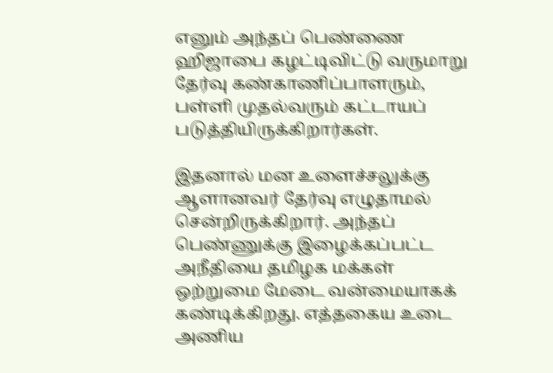எனும் அந்தப் பெண்ணை ஹிஜாபை கழட்டிவிட்டு வருமாறு தேர்வு கண்காணிப்பாளரும், பள்ளி முதல்வரும் கட்டாயப் படுத்தியிருக்கிறார்கள்.

இதனால் மன உளைச்சலுக்கு ஆளானவர் தேர்வு எழுதாமல் சென்றிருக்கிறார். அந்தப் பெண்ணுக்கு இழைக்கப்பட்ட அநீதியை தமிழக மக்கள் ஒற்றுமை மேடை வன்மையாகக் கண்டிக்கிறது. எத்தகைய உடை அணிய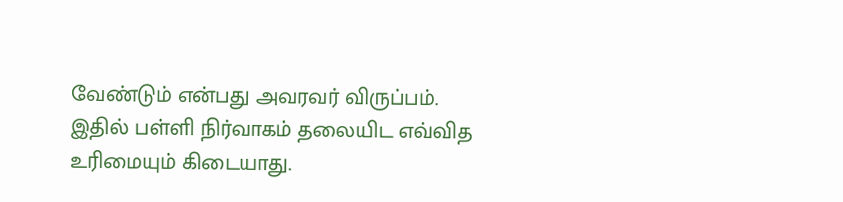வேண்டும் என்பது அவரவர் விருப்பம். இதில் பள்ளி நிர்வாகம் தலையிட எவ்வித உரிமையும் கிடையாது.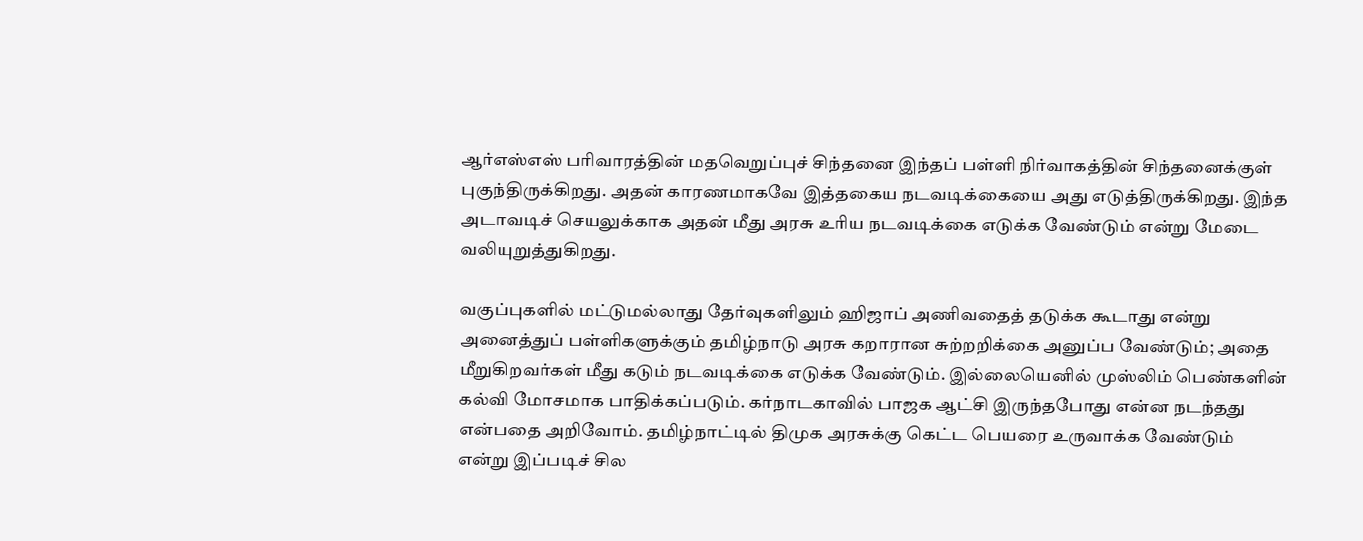ஆர்எஸ்எஸ் பரிவாரத்தின் மதவெறுப்புச் சிந்தனை இந்தப் பள்ளி நிர்வாகத்தின் சிந்தனைக்குள் புகுந்திருக்கிறது. அதன் காரணமாகவே இத்தகைய நடவடிக்கையை அது எடுத்திருக்கிறது. இந்த அடாவடிச் செயலுக்காக அதன் மீது அரசு உரிய நடவடிக்கை எடுக்க வேண்டும் என்று மேடை வலியுறுத்துகிறது.

வகுப்புகளில் மட்டுமல்லாது தேர்வுகளிலும் ஹிஜாப் அணிவதைத் தடுக்க கூடாது என்று அனைத்துப் பள்ளிகளுக்கும் தமிழ்நாடு அரசு கறாரான சுற்றறிக்கை அனுப்ப வேண்டும்; அதை மீறுகிறவர்கள் மீது கடும் நடவடிக்கை எடுக்க வேண்டும். இல்லையெனில் முஸ்லிம் பெண்களின் கல்வி மோசமாக பாதிக்கப்படும். கர்நாடகாவில் பாஜக ஆட்சி இருந்தபோது என்ன நடந்தது என்பதை அறிவோம். தமிழ்நாட்டில் திமுக அரசுக்கு கெட்ட பெயரை உருவாக்க வேண்டும் என்று இப்படிச் சில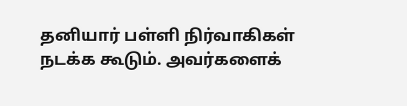தனியார் பள்ளி நிர்வாகிகள் நடக்க கூடும். அவர்களைக்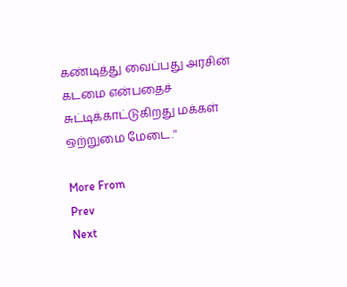கண்டித்து வைப்பது அரசின் கடமை என்பதைச் சுட்டிக்காட்டுகிறது மக்கள் ஒற்றுமை மேடை.''

More From
Prev
Next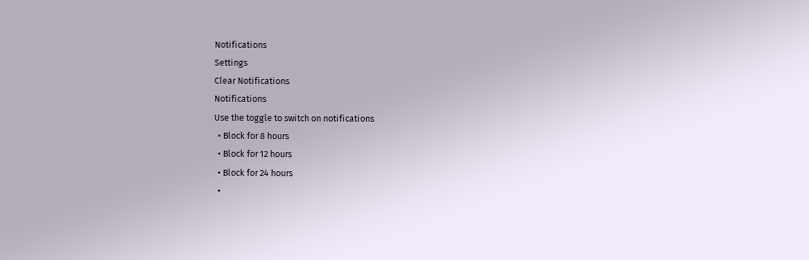Notifications
Settings
Clear Notifications
Notifications
Use the toggle to switch on notifications
  • Block for 8 hours
  • Block for 12 hours
  • Block for 24 hours
  •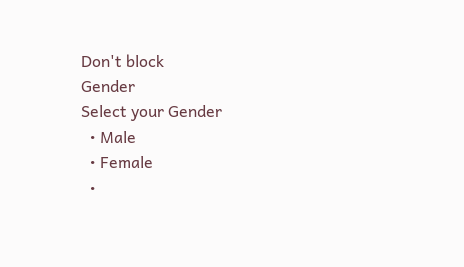Don't block
Gender
Select your Gender
  • Male
  • Female
  •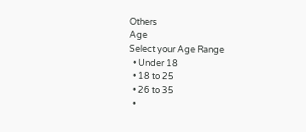Others
Age
Select your Age Range
  • Under 18
  • 18 to 25
  • 26 to 35
  •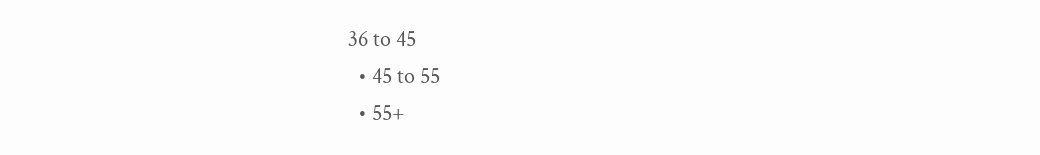36 to 45
  • 45 to 55
  • 55+